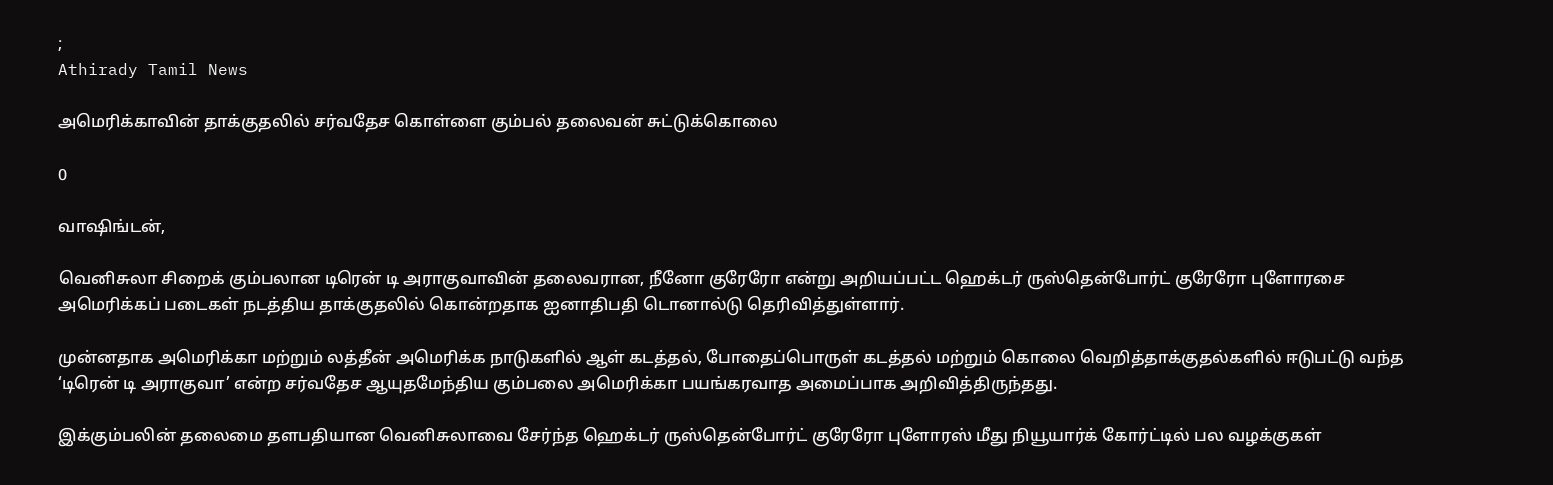;
Athirady Tamil News

அமெரிக்காவின் தாக்குதலில் சர்வதேச கொள்ளை கும்பல் தலைவன் சுட்டுக்கொலை

0

வாஷிங்டன்,

வெனிசுலா சிறைக் கும்பலான டிரென் டி அராகுவாவின் தலைவரான, நீனோ குரேரோ என்று அறியப்பட்ட ஹெக்டர் ருஸ்தென்போர்ட் குரேரோ புளோரசை அமெரிக்கப் படைகள் நடத்திய தாக்குதலில் கொன்றதாக ஐனாதிபதி டொனால்டு தெரிவித்துள்ளார்.

முன்னதாக அமெரிக்கா மற்றும் லத்தீன் அமெரிக்க நாடுகளில் ஆள் கடத்தல், போதைப்பொருள் கடத்தல் மற்றும் கொலை வெறித்தாக்குதல்களில் ஈடுபட்டு வந்த ‘டிரென் டி அராகுவா’ என்ற சர்வதேச ஆயுதமேந்திய கும்பலை அமெரிக்கா பயங்கரவாத அமைப்பாக அறிவித்திருந்தது.

இக்கும்பலின் தலைமை தளபதியான வெனிசுலாவை சேர்ந்த ஹெக்டர் ருஸ்தென்போர்ட் குரேரோ புளோரஸ் மீது நியூயார்க் கோர்ட்டில் பல வழக்குகள்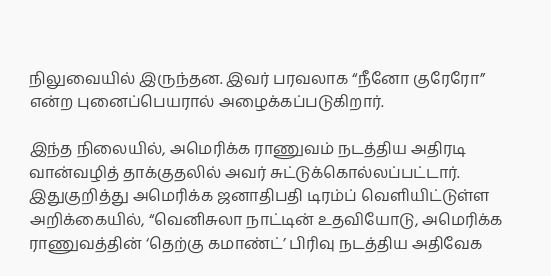நிலுவையில் இருந்தன. இவர் பரவலாக “நீனோ குரேரோ” என்ற புனைப்பெயரால் அழைக்கப்படுகிறார்.

இந்த நிலையில், அமெரிக்க ராணுவம் நடத்திய அதிரடி வான்வழித் தாக்குதலில் அவர் சுட்டுக்கொல்லப்பட்டார். இதுகுறித்து அமெரிக்க ஜனாதிபதி டிரம்ப் வெளியிட்டுள்ள அறிக்கையில், “வெனிசுலா நாட்டின் உதவியோடு, அமெரிக்க ராணுவத்தின் ‘தெற்கு கமாண்ட்’ பிரிவு நடத்திய அதிவேக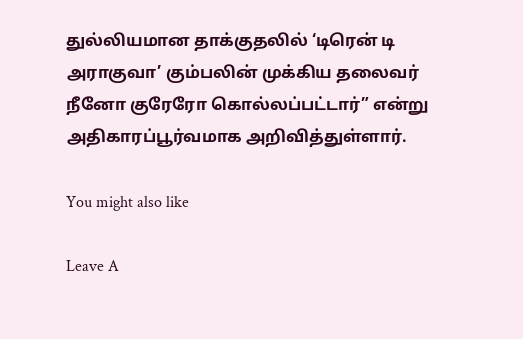துல்லியமான தாக்குதலில் ‘டிரென் டி அராகுவா’ கும்பலின் முக்கிய தலைவர் நீனோ குரேரோ கொல்லப்பட்டார்” என்று அதிகாரப்பூர்வமாக அறிவித்துள்ளார்.

You might also like

Leave A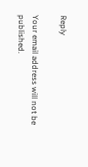Reply

Your email address will not be published.